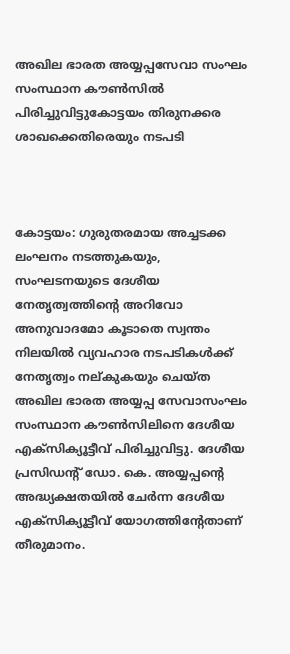അഖില ഭാരത അയ്യപ്പസേവാ സംഘം സംസ്ഥാന കൗണ്‍സില്‍ പിരിച്ചുവിട്ടുകോട്ടയം തിരുനക്കര ശാഖക്കെതിരെയും നടപടി



കോട്ടയം: ഗുരുതരമായ അച്ചടക്ക ലംഘനം നടത്തുകയും, സംഘടനയുടെ ദേശീയ നേതൃത്വത്തിന്റെ അറിവോ അനുവാദമോ കൂടാതെ സ്വന്തം നിലയില്‍ വ്യവഹാര നടപടികള്‍ക്ക് നേതൃത്വം നല്കുകയും ചെയ്ത അഖില ഭാരത അയ്യപ്പ സേവാസംഘം സംസ്ഥാന കൗണ്‍സിലിനെ ദേശീയ എക്‌സിക്യൂട്ടീവ് പിരിച്ചുവിട്ടു. ദേശീയ പ്രസിഡന്റ് ഡോ. കെ. അയ്യപ്പന്റെ അദ്ധ്യക്ഷതയില്‍ ചേര്‍ന്ന ദേശീയ എക്‌സിക്യൂട്ടീവ് യോഗത്തിന്റേതാണ് തീരുമാനം.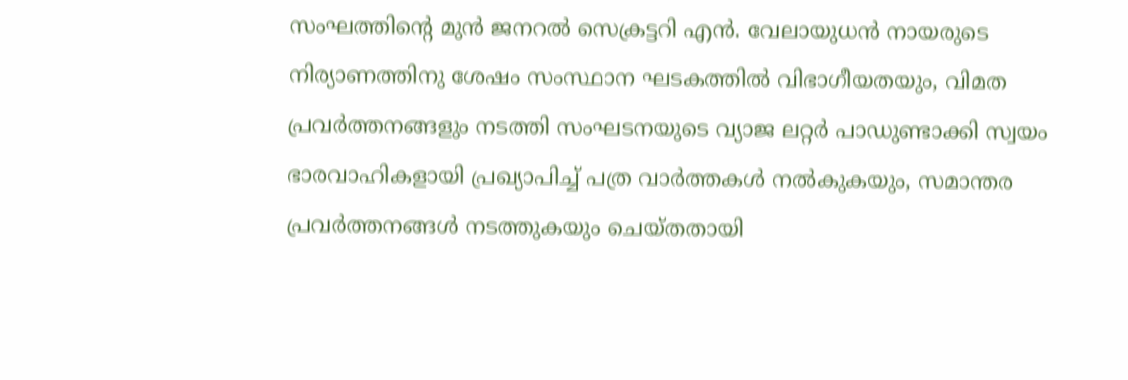സംഘത്തിന്റെ മുന്‍ ജനറല്‍ സെക്രട്ടറി എന്‍. വേലായുധന്‍ നായരുടെ നിര്യാണത്തിനു ശേഷം സംസ്ഥാന ഘടകത്തില്‍ വിഭാഗീയതയും, വിമത പ്രവര്‍ത്തനങ്ങളും നടത്തി സംഘടനയുടെ വ്യാജ ലറ്റര്‍ പാഡുണ്ടാക്കി സ്വയം ഭാരവാഹികളായി പ്രഖ്യാപിച്ച് പത്ര വാര്‍ത്തകള്‍ നല്‍കുകയും, സമാന്തര പ്രവര്‍ത്തനങ്ങള്‍ നടത്തുകയും ചെയ്തതായി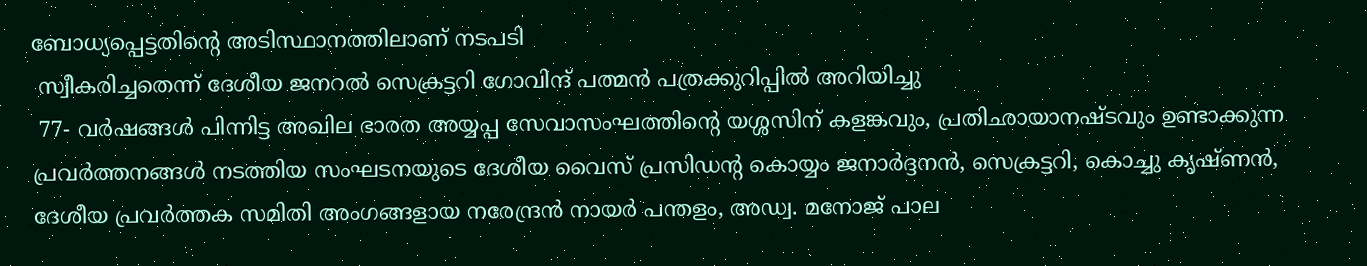ബോധ്യപ്പെട്ടതിന്റെ അടിസ്ഥാനത്തിലാണ് നടപടി
 സ്വീകരിച്ചതെന്ന് ദേശീയ ജനറല്‍ സെക്രട്ടറി ഗോവിന്ദ് പത്മന്‍ പത്രക്കുറിപ്പില്‍ അറിയിച്ചു
 77- വര്‍ഷങ്ങള്‍ പിന്നിട്ട അഖില ഭാരത അയ്യപ്പ സേവാസംഘത്തിന്റെ യശ്ശസിന് കളങ്കവും, പ്രതിഛായാനഷ്ടവും ഉണ്ടാക്കുന്ന പ്രവര്‍ത്തനങ്ങള്‍ നടത്തിയ സംഘടനയുടെ ദേശീയ വൈസ് പ്രസിഡന്റ കൊയ്യം ജനാര്‍ദ്ദനന്‍, സെക്രട്ടറി, കൊച്ചു കൃഷ്ണന്‍, ദേശീയ പ്രവര്‍ത്തക സമിതി അംഗങ്ങളായ നരേന്ദ്രന്‍ നായര്‍ പന്തളം, അഡ്വ. മനോജ് പാല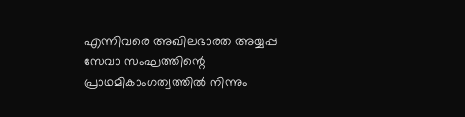എന്നിവരെ അഖിലഭാരത അയ്യപ്പ സേവാ സംഘത്തിന്റെ പ്രാഥമികാംഗത്വത്തില്‍ നിന്നും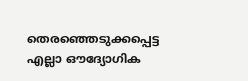തെരഞ്ഞെടുക്കപ്പെട്ട എല്ലാ ഔദ്യോഗിക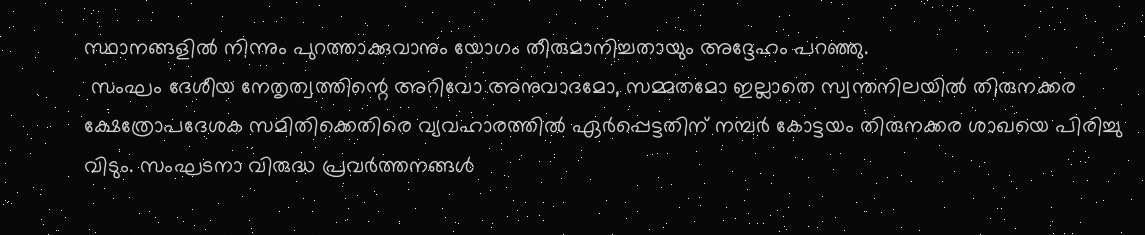സ്ഥാനങ്ങളില്‍ നിന്നും പുറത്താക്കുവാനും യോഗം തീരുമാനിച്ചതായും അദ്ദേഹം പറഞ്ഞു.
 സംഘം ദേശീയ നേതൃത്വത്തിന്റെ അറിവോ അനുവാദമോ, സമ്മതമോ ഇല്ലാതെ സ്വന്തനിലയില്‍ തിരുനക്കര ക്ഷേത്രോപദേശക സമിതിക്കെതിരെ വ്യവഹാരത്തില്‍ ഏര്‍പ്പെട്ടതിന് നമ്പര്‍ കോട്ടയം തിരുനക്കര ശാഖയെ പിരിച്ചു വിടും. സംഘടനാ വിരുദ്ധ പ്രവര്‍ത്തനങ്ങള്‍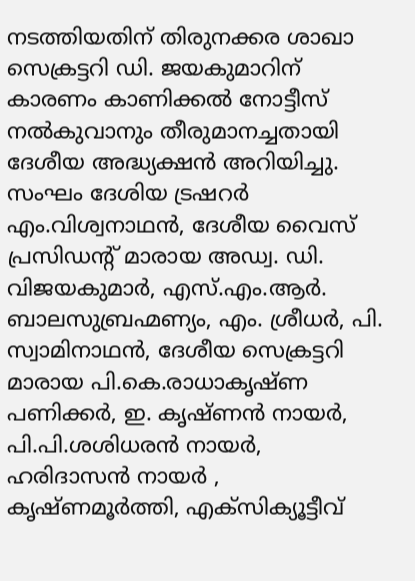നടത്തിയതിന് തിരുനക്കര ശാഖാ സെക്രട്ടറി ഡി. ജയകുമാറിന് കാരണം കാണിക്കല്‍ നോട്ടീസ് നല്‍കുവാനും തീരുമാനച്ചതായി ദേശീയ അദ്ധ്യക്ഷന്‍ അറിയിച്ചു.
സംഘം ദേശിയ ട്രഷറര്‍ എം.വിശ്വനാഥന്‍, ദേശീയ വൈസ് പ്രസിഡന്റ് മാരായ അഡ്വ. ഡി. വിജയകുമാര്‍, എസ്.എം.ആര്‍. ബാലസുബ്രഹ്മണ്യം, എം. ശ്രീധര്‍, പി. സ്വാമിനാഥന്‍, ദേശീയ സെക്രട്ടറി മാരായ പി.കെ.രാധാകൃഷ്ണ പണിക്കര്‍, ഇ. കൃഷ്ണന്‍ നായര്‍, പി.പി.ശശിധരന്‍ നായര്‍, ഹരിദാസന്‍ നായര്‍ , കൃഷ്ണമൂര്‍ത്തി, എക്‌സിക്യൂട്ടീവ്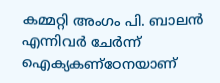കമ്മറ്റി അംഗം പി. ബാലന്‍ എന്നിവര്‍ ചേര്‍ന്ന് ഐക്യകണ്‌ഠേനയാണ്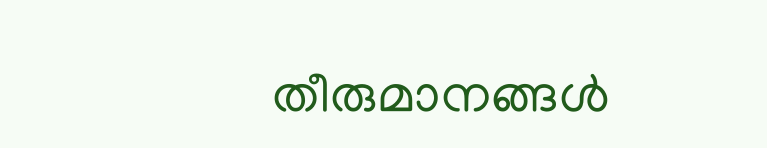തീരുമാനങ്ങള്‍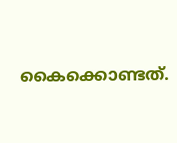കൈക്കൊണ്ടത്.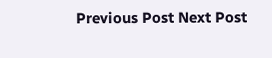Previous Post Next Post